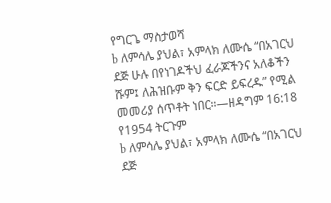የግርጌ ማስታወሻ
b ለምሳሌ ያህል፣ አምላክ ለሙሴ “በአገርህ ደጅ ሁሉ በየነገዶችህ ፈራጆችንና አለቆችን ሹም፤ ለሕዝቡም ቅን ፍርድ ይፍረዱ” የሚል መመሪያ ሰጥቶት ነበር።—ዘዳግም 16:18 የ1954 ትርጉም
b ለምሳሌ ያህል፣ አምላክ ለሙሴ “በአገርህ ደጅ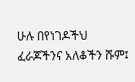ሁሉ በየነገዶችህ ፈራጆችንና አለቆችን ሹም፤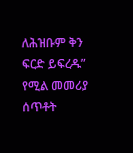ለሕዝቡም ቅን ፍርድ ይፍረዱ” የሚል መመሪያ ሰጥቶት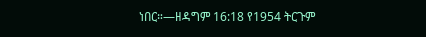ነበር።—ዘዳግም 16:18 የ1954 ትርጉም